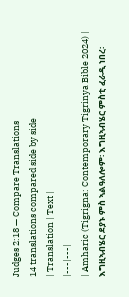Judges 2:18 — Compare Translations
14 translations compared side by side
| Translation | Text |
|---|---|
| Amharic (Tigrigna: Contemporary Tigrinya Bible 2024) | እግዚኣብሄር ደያኑ ምስ ኣልዓለሎም፡ እግዚኣብሄር ምስቲ ፈራዲ ነበረ፡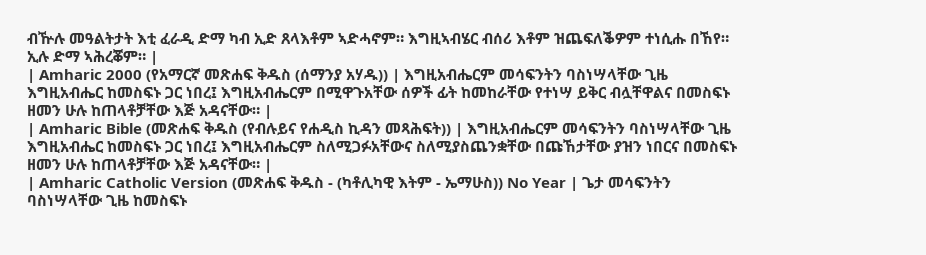ብዅሉ መዓልትታት እቲ ፈራዲ ድማ ካብ ኢድ ጸላእቶም ኣድሓኖም። እግዚኣብሄር ብሰሪ እቶም ዝጨፍለቕዎም ተነሲሑ በኸየ። ኢሉ ድማ ኣሕረቖም። |
| Amharic 2000 (የአማርኛ መጽሐፍ ቅዱስ (ሰማንያ አሃዱ)) | እግዚአብሔርም መሳፍንትን ባስነሣላቸው ጊዜ እግዚአብሔር ከመስፍኑ ጋር ነበረ፤ እግዚአብሔርም በሚዋጉአቸው ሰዎች ፊት ከመከራቸው የተነሣ ይቅር ብሏቸዋልና በመስፍኑ ዘመን ሁሉ ከጠላቶቻቸው እጅ አዳናቸው። |
| Amharic Bible (መጽሐፍ ቅዱስ (የብሉይና የሐዲስ ኪዳን መጻሕፍት)) | እግዚአብሔርም መሳፍንትን ባስነሣላቸው ጊዜ እግዚአብሔር ከመስፍኑ ጋር ነበረ፤ እግዚአብሔርም ስለሚጋፉአቸውና ስለሚያስጨንቋቸው በጩኸታቸው ያዝን ነበርና በመስፍኑ ዘመን ሁሉ ከጠላቶቻቸው እጅ አዳናቸው። |
| Amharic Catholic Version (መጽሐፍ ቅዱስ - (ካቶሊካዊ እትም - ኤማሁስ)) No Year | ጌታ መሳፍንትን ባስነሣላቸው ጊዜ ከመስፍኑ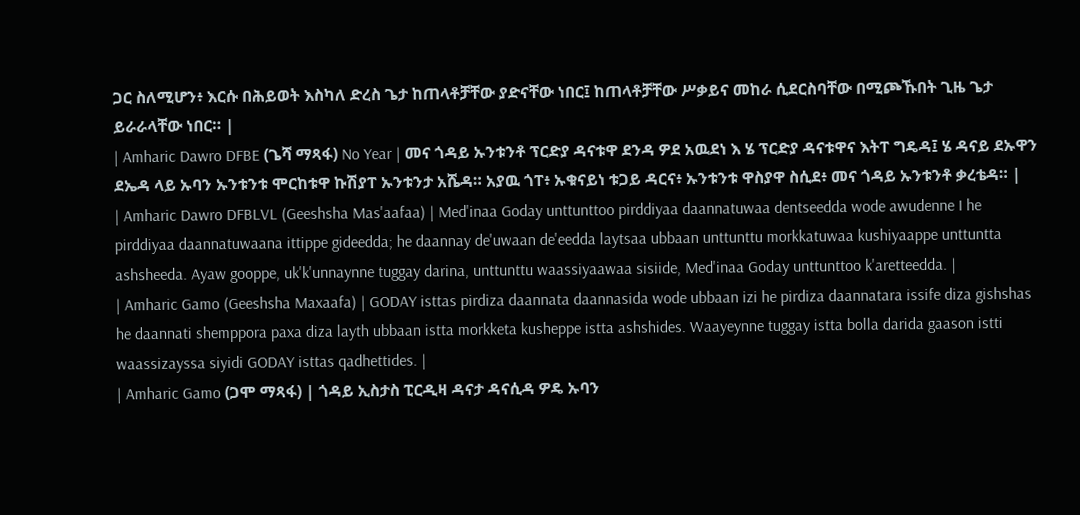ጋር ስለሚሆን፥ እርሱ በሕይወት እስካለ ድረስ ጌታ ከጠላቶቻቸው ያድናቸው ነበር፤ ከጠላቶቻቸው ሥቃይና መከራ ሲደርስባቸው በሚጮኹበት ጊዜ ጌታ ይራራላቸው ነበር። |
| Amharic Dawro DFBE (ጌሻ ማጻፋ) No Year | መና ጎዳይ ኡንቱንቶ ፕርድያ ዳናቱዋ ደንዳ ዎደ አዉደነ እ ሄ ፕርድያ ዳናቱዋና እትፐ ግዴዳ፤ ሄ ዳናይ ደኡዋን ደኤዳ ላይ ኡባን ኡንቱንቱ ሞርከቱዋ ኩሽያፐ ኡንቱንታ አሼዳ። አያዉ ጎፐ፥ ኡቁናይነ ቱጋይ ዳርና፥ ኡንቱንቱ ዋስያዋ ስሲደ፥ መና ጎዳይ ኡንቱንቶ ቃረቴዳ። |
| Amharic Dawro DFBLVL (Geeshsha Mas'aafaa) | Med'inaa Goday unttunttoo pirddiyaa daannatuwaa dentseedda wode awudenne I he pirddiyaa daannatuwaana ittippe gideedda; he daannay de'uwaan de'eedda laytsaa ubbaan unttunttu morkkatuwaa kushiyaappe unttuntta ashsheeda. Ayaw gooppe, uk'k'unnaynne tuggay darina, unttunttu waassiyaawaa sisiide, Med'inaa Goday unttunttoo k'aretteedda. |
| Amharic Gamo (Geeshsha Maxaafa) | GODAY isttas pirdiza daannata daannasida wode ubbaan izi he pirdiza daannatara issife diza gishshas he daannati shemppora paxa diza layth ubbaan istta morkketa kusheppe istta ashshides. Waayeynne tuggay istta bolla darida gaason istti waassizayssa siyidi GODAY isttas qadhettides. |
| Amharic Gamo (ጋሞ ማጻፋ) | ጎዳይ ኢስታስ ፒርዲዛ ዳናታ ዳናሲዳ ዎዴ ኡባን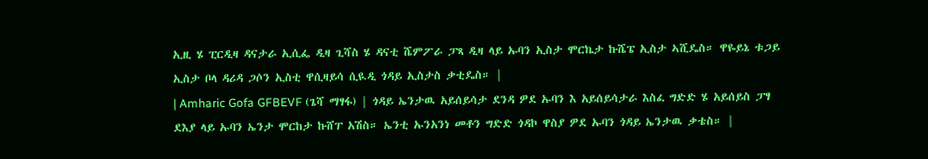ኢዚ ሄ ፒርዲዛ ዳናታራ ኢሲፌ ዲዛ ጊሻስ ሄ ዳናቲ ሼምፖራ ፓጻ ዲዛ ላይ ኡባን ኢስታ ሞርኬታ ኩሼፔ ኢስታ ኣሺዴስ። ዋዬይኔ ቱጋይ ኢስታ ቦላ ዳሪዳ ጋሶን ኢስቲ ዋሲዛይሳ ሲዪዲ ጎዳይ ኢስታስ ቃቲዴስ። |
| Amharic Gofa GFBEVF (ጌሻ ማፃፋ) | ጎዳይ ኤንታዉ አይሰይሳታ ደንዳ ዎደ ኡባን እ አይሰይሳታራ እስፈ ግድድ ሄ አይሰይስ ፓፃ ደእያ ላይ ኡባን ኤንታ ሞርከታ ኩሸፐ አሽስ። ኤንቲ ኡንአንነ መቶን ግድድ ጎዳኮ ዋስያ ዎደ ኡባን ጎዳይ ኤንታዉ ቃቴስ። |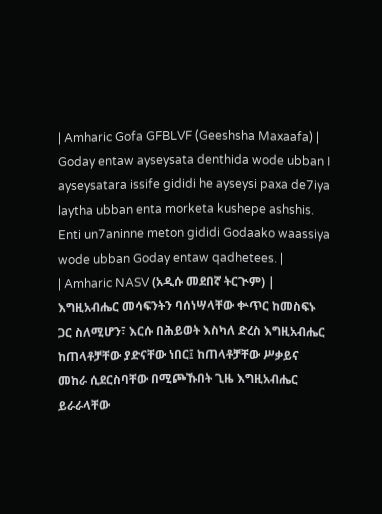| Amharic Gofa GFBLVF (Geeshsha Maxaafa) | Goday entaw ayseysata denthida wode ubban I ayseysatara issife gididi he ayseysi paxa de7iya laytha ubban enta morketa kushepe ashshis. Enti un7aninne meton gididi Godaako waassiya wode ubban Goday entaw qadhetees. |
| Amharic NASV (አዲሱ መደበኛ ትርጒም) | እግዚአብሔር መሳፍንትን ባሰነሣላቸው ቍጥር ከመስፍኑ ጋር ስለሚሆን፣ እርሱ በሕይወት እስካለ ድረስ እግዚአብሔር ከጠላቶቻቸው ያድናቸው ነበር፤ ከጠላቶቻቸው ሥቃይና መከራ ሲደርስባቸው በሚጮኹበት ጊዜ እግዚአብሔር ይራራላቸው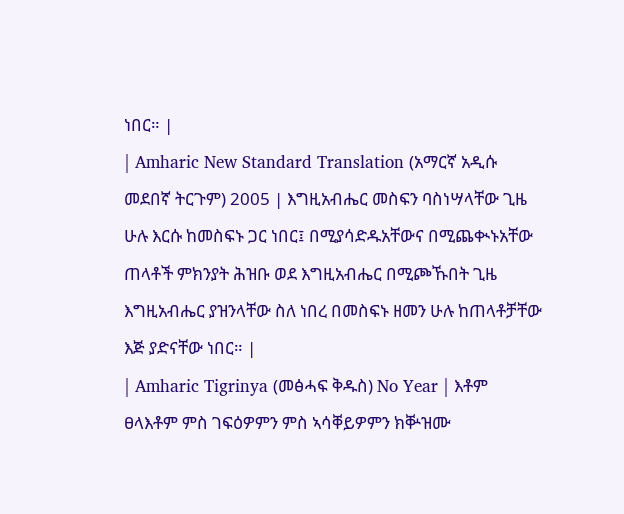ነበር። |
| Amharic New Standard Translation (አማርኛ አዲሱ መደበኛ ትርጉም) 2005 | እግዚአብሔር መስፍን ባስነሣላቸው ጊዜ ሁሉ እርሱ ከመስፍኑ ጋር ነበር፤ በሚያሳድዱአቸውና በሚጨቊኑአቸው ጠላቶች ምክንያት ሕዝቡ ወደ እግዚአብሔር በሚጮኹበት ጊዜ እግዚአብሔር ያዝንላቸው ስለ ነበረ በመስፍኑ ዘመን ሁሉ ከጠላቶቻቸው እጅ ያድናቸው ነበር። |
| Amharic Tigrinya (መፅሓፍ ቅዱስ) No Year | እቶም ፀላእቶም ምስ ገፍዕዎምን ምስ ኣሳቐይዎምን ክቝዝሙ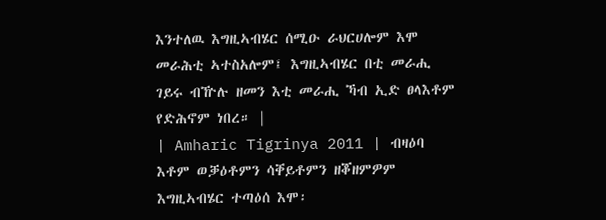እንተለዉ እግዚኣብሄር ሰሚዑ ራህርሀሎም እሞ መራሕቲ ኣተስአሎም፤ እግዚኣብሄር በቲ መራሒ ገይሩ ብዅሉ ዘመን እቲ መራሒ ኻብ ኢድ ፀላእቶም የድሕኖም ነበረ። |
| Amharic Tigrinya 2011 | ብዛዕባ እቶም ወቓዕቶምን ሳቐይቶምን ዘቖዘምዎም እግዚኣብሄር ተጣዕሰ እሞ፡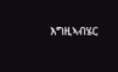እግዚኣብሄር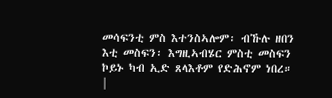መሳፍንቲ ምስ እተንስኣሎም፡ ብኹሉ ዘበን እቲ መስፍን፡ እግዚኣብሄር ምስቲ መስፍን ኮይኑ ካብ ኢድ ጸላእቶም የድሕኖም ነበረ። |